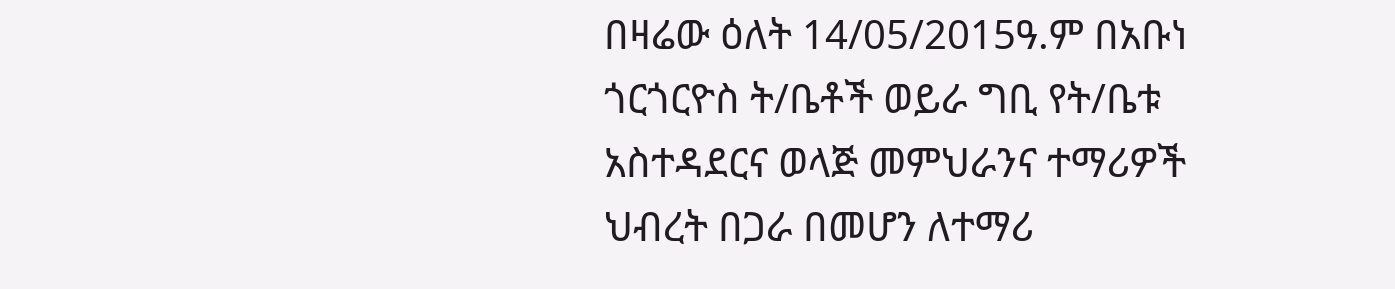በዛሬው ዕለት 14/05/2015ዓ.ም በአቡነ ጎርጎርዮስ ት/ቤቶች ወይራ ግቢ የት/ቤቱ አስተዳደርና ወላጅ መምህራንና ተማሪዎች ህብረት በጋራ በመሆን ለተማሪ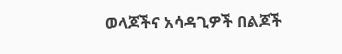ወላጆችና አሳዳጊዎች በልጆች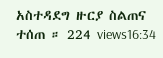አስተዳደግ ዙርያ ስልጠና ተሰጠ ። 224 views16:34